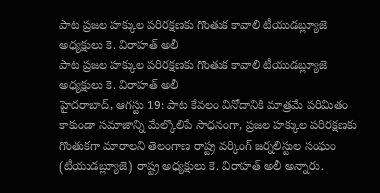పాట ప్రజల హక్కుల పరిరక్షణకు గొంతుక కావాలి టీయుడబ్ల్యూజె అధ్యక్షులు కె. విరాహత్ అలీ
పాట ప్రజల హక్కుల పరిరక్షణకు గొంతుక కావాలి టీయుడబ్ల్యూజె అధ్యక్షులు కె. విరాహత్ అలీ
హైదరాబాద్, ఆగస్టు 19: పాట కేవలం వినోదానికి మాత్రమే పరిమితం కాకుండా సమాజాన్ని మేల్కొలిపే సాధనంగా, ప్రజల హక్కుల పరిరక్షణకు గొంతుకగా మారాలని తెలంగాణ రాష్ట్ర వర్కింగ్ జర్నలిస్టుల సంఘం (టీయుడబ్ల్యూజె) రాష్ట్ర అధ్యక్షులు కె. విరాహత్ అలీ అన్నారు.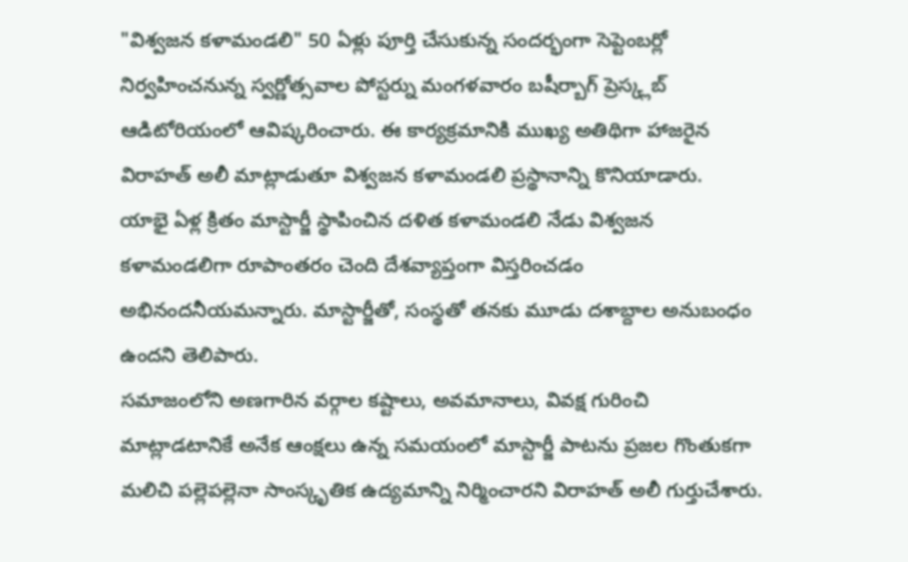"విశ్వజన కళామండలి" 50 ఏళ్లు పూర్తి చేసుకున్న సందర్భంగా సెప్టెంబర్లో నిర్వహించనున్న స్వర్ణోత్సవాల పోస్టర్ను మంగళవారం బషీర్బాగ్ ప్రెస్క్లబ్ ఆడిటోరియంలో ఆవిష్కరించారు. ఈ కార్యక్రమానికి ముఖ్య అతిథిగా హాజరైన విరాహత్ అలీ మాట్లాడుతూ విశ్వజన కళామండలి ప్రస్థానాన్ని కొనియాడారు.
యాభై ఏళ్ల క్రితం మాస్టార్జీ స్థాపించిన దళిత కళామండలి నేడు విశ్వజన కళామండలిగా రూపాంతరం చెంది దేశవ్యాప్తంగా విస్తరించడం అభినందనీయమన్నారు. మాస్టార్జీతో, సంస్థతో తనకు మూడు దశాబ్దాల అనుబంధం ఉందని తెలిపారు.
సమాజంలోని అణగారిన వర్గాల కష్టాలు, అవమానాలు, వివక్ష గురించి మాట్లాడటానికే అనేక ఆంక్షలు ఉన్న సమయంలో మాస్టార్జీ పాటను ప్రజల గొంతుకగా మలిచి పల్లెపల్లెనా సాంస్కృతిక ఉద్యమాన్ని నిర్మించారని విరాహత్ అలీ గుర్తుచేశారు.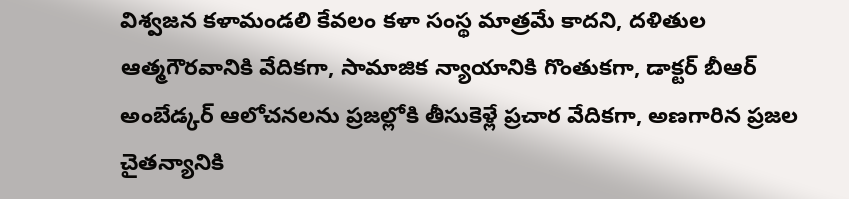విశ్వజన కళామండలి కేవలం కళా సంస్థ మాత్రమే కాదని, దళితుల ఆత్మగౌరవానికి వేదికగా, సామాజిక న్యాయానికి గొంతుకగా, డాక్టర్ బీఆర్ అంబేడ్కర్ ఆలోచనలను ప్రజల్లోకి తీసుకెళ్లే ప్రచార వేదికగా, అణగారిన ప్రజల చైతన్యానికి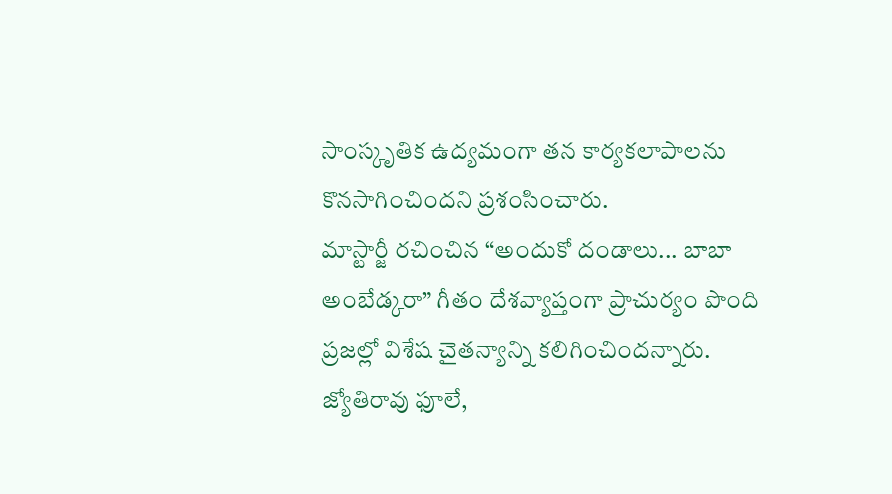సాంస్కృతిక ఉద్యమంగా తన కార్యకలాపాలను కొనసాగించిందని ప్రశంసించారు.
మాస్టార్జీ రచించిన “అందుకో దండాలు... బాబా అంబేడ్కరా” గీతం దేశవ్యాప్తంగా ప్రాచుర్యం పొంది ప్రజల్లో విశేష చైతన్యాన్ని కలిగించిందన్నారు. జ్యోతిరావు ఫూలే,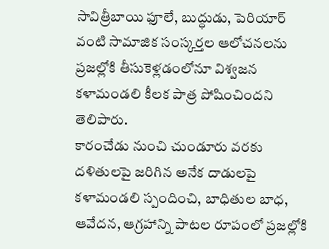సావిత్రీబాయి ఫూలే, బుద్ధుడు, పెరియార్ వంటి సామాజిక సంస్కర్తల ఆలోచనలను ప్రజల్లోకి తీసుకెళ్లడంలోనూ విశ్వజన కళామండలి కీలక పాత్ర పోషించిందని తెలిపారు.
కారంచేడు నుంచి చుండూరు వరకు దళితులపై జరిగిన అనేక దాడులపై కళామండలి స్పందించి, బాధితుల బాధ, ఆవేదన, ఆగ్రహాన్ని పాటల రూపంలో ప్రజల్లోకి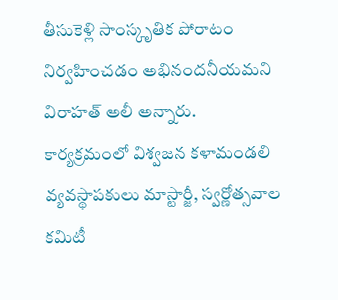తీసుకెళ్లి సాంస్కృతిక పోరాటం నిర్వహించడం అభినందనీయమని విరాహత్ అలీ అన్నారు.
కార్యక్రమంలో విశ్వజన కళామండలి వ్యవస్థాపకులు మాస్టార్జీ, స్వర్ణోత్సవాల కమిటీ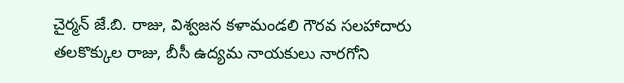చైర్మన్ జే.బి. రాజు, విశ్వజన కళామండలి గౌరవ సలహాదారు తలకొక్కుల రాజు, బీసీ ఉద్యమ నాయకులు నారగోని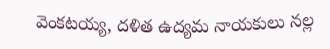వెంకటయ్య, దళిత ఉద్యమ నాయకులు నల్ల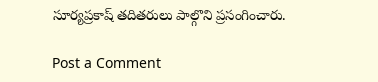సూర్యప్రకాష్ తదితరులు పాల్గొని ప్రసంగించారు.

Post a Comment